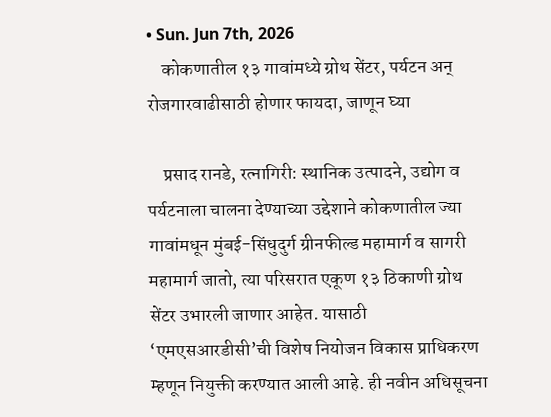• Sun. Jun 7th, 2026
    कोकणातील १३ गावांमध्ये ग्रोथ सेंटर, पर्यटन अन् रोजगारवाढीसाठी होणार फायदा, जाणून घ्या

    प्रसाद रानडे, रत्नागिरी: स्थानिक उत्पादने, उद्योग व पर्यटनाला चालना देण्याच्या उद्देशाने कोकणातील ज्या गावांमधून मुंबई-सिंधुदुर्ग ग्रीनफील्ड महामार्ग व सागरी महामार्ग जातो, त्या परिसरात एकूण १३ ठिकाणी ग्रोथ सेंटर उभारली जाणार आहेत. यासाठी ‘एमएसआरडीसी’ची विशेष नियोजन विकास प्राधिकरण म्हणून नियुक्ती करण्यात आली आहे. ही नवीन अधिसूचना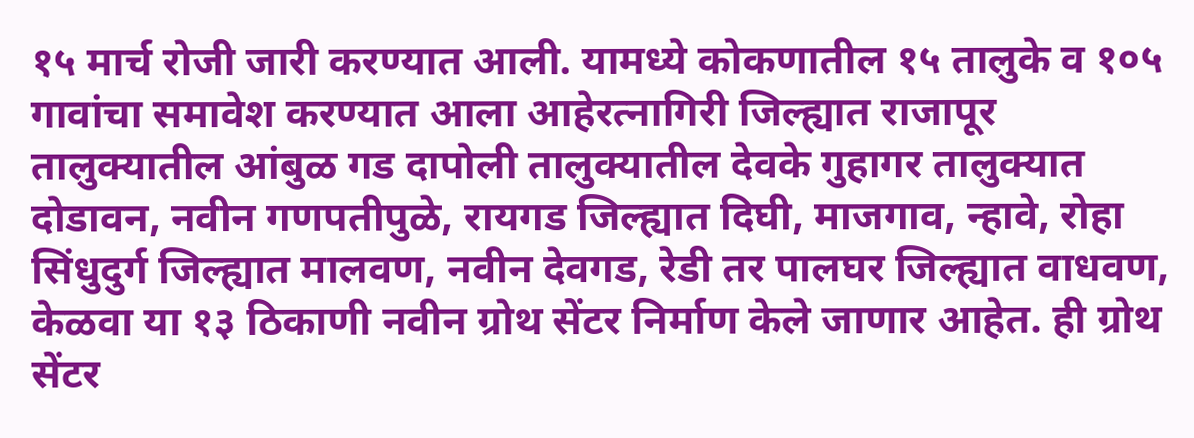१५ मार्च रोजी जारी करण्यात आली. यामध्ये कोकणातील १५ तालुके व १०५ गावांचा समावेश करण्यात आला आहेरत्नागिरी जिल्ह्यात राजापूर तालुक्यातील आंबुळ गड दापोली तालुक्यातील देवके गुहागर तालुक्यात दोडावन, नवीन गणपतीपुळे, रायगड जिल्ह्यात दिघी, माजगाव, न्हावे, रोहा सिंधुदुर्ग जिल्ह्यात मालवण, नवीन देवगड, रेडी तर पालघर जिल्ह्यात वाधवण, केळवा या १३ ठिकाणी नवीन ग्रोथ सेंटर निर्माण केले जाणार आहेत. ही ग्रोथ सेंटर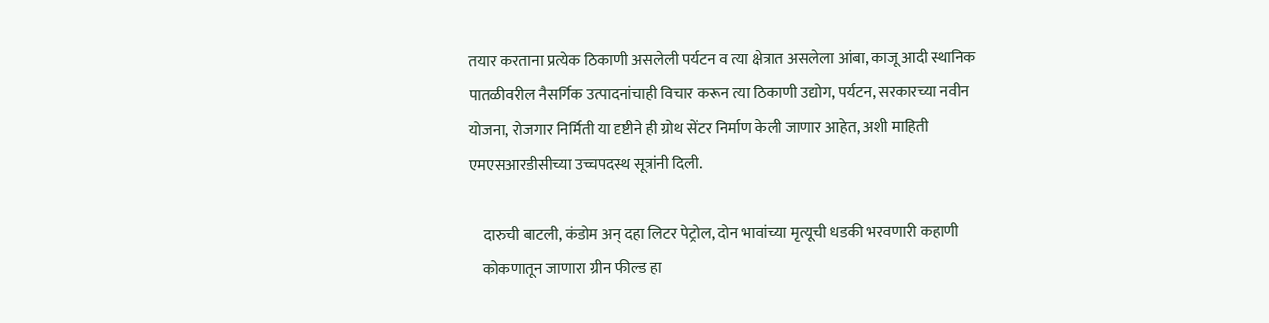तयार करताना प्रत्येक ठिकाणी असलेली पर्यटन व त्या क्षेत्रात असलेला आंबा, काजू आदी स्थानिक पातळीवरील नैसर्गिक उत्पादनांचाही विचार करून त्या ठिकाणी उद्योग, पर्यटन, सरकारच्या नवीन योजना, रोजगार निर्मिती या दृष्टीने ही ग्रोथ सेंटर निर्माण केली जाणार आहेत, अशी माहिती एमएसआरडीसीच्या उच्चपदस्थ सूत्रांनी दिली.

    दारुची बाटली, कंडोम अन् दहा लिटर पेट्रोल, दोन भावांच्या मृत्यूची धडकी भरवणारी कहाणी
    कोकणातून जाणारा ग्रीन फील्ड हा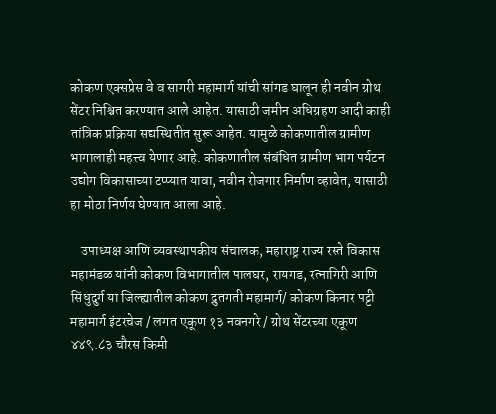कोकण एक्सप्रेस वे व सागरी महामार्ग यांची सांगड घालून ही नवीन ग्रोथ सेंटर निश्चित करण्यात आले आहेत. यासाठी जमीन अधिग्रहण आदी काही तांत्रिक प्रक्रिया सद्यस्थितीत सुरू आहेत. यामुळे कोकणातील ग्रामीण भागालाही महत्त्व येणार आहे. कोकणातील संबंधित ग्रामीण भाग पर्यटन उद्योग विकासाच्या टप्प्यात यावा, नवीन रोजगार निर्माण व्हावेत, यासाठी हा मोठा निर्णय घेण्यात आला आहे.

    उपाध्यक्ष आणि व्यवस्थापकीय संचालक, महाराष्ट्र राज्य रस्ते विकास महामंडळ यांनी कोकण विभागातील पालघर, रायगड, रत्नागिरी आणि सिंधुदुर्ग या जिल्ह्यातील कोकण द्रुतगती महामार्ग/ कोकण किनार पट्टी महामार्ग इंटरचेज / लगत एकूण १३ नवनगरे / ग्रोथ सेंटरच्या एकूण ४४९.८३ चौरस किमी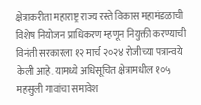क्षेत्राकरीता महाराष्ट्र राज्य रस्ते विकास महामंडळाची विशेष नियोजन प्राधिकरण म्हणून नियुक्ती करण्याची विनंती सरकारला १२ मार्च २०२४ रोजीच्या पत्रान्वये केली आहे. यामध्ये अधिसूचित क्षेत्रामधील १०५ महसुली गावांचा समावेश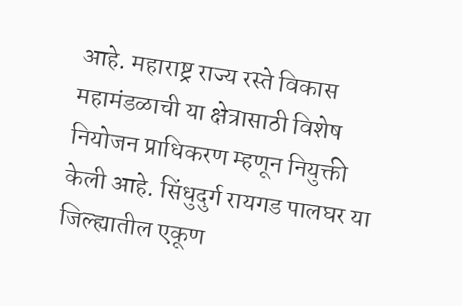आहे. महाराष्ट्र राज्य रस्ते विकास महामंडळाची या क्षेत्रासाठी विशेष नियोजन प्राधिकरण म्हणून नियुक्ती केली आहे. सिंधुदुर्ग रायगड पालघर या जिल्ह्यातील एकूण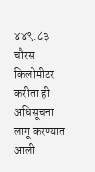४४९.८३ चौरस किलोमीटर करीता ही अधिसूचना लागू करण्यात आली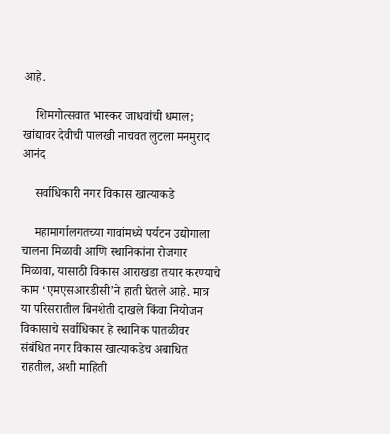आहे.

    शिमगोत्सवात भास्कर जाधवांची धमाल; खांद्यावर देवीची पालखी नाचवत लुटला मनमुराद आनंद

    सर्वाधिकारी नगर विकास खात्याकडे

    महामार्गालगतच्या गावांमध्ये पर्यटन उद्योगाला चालना मिळावी आणि स्थानिकांना रोजगार मिळावा, यासाठी विकास आराखडा तयार करण्याचे काम ‘एमएसआरडीसी’ने हाती घेतले आहे. मात्र या परिसरातील बिनशेती दाखले किंवा नियोजन विकासाचे सर्वाधिकार हे स्थानिक पातळीवर संबंधित नगर विकास खात्याकडेच अबाधित राहतील, अशी माहिती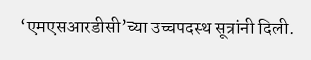‘एमएसआरडीसी’च्या उच्चपदस्थ सूत्रांनी दिली.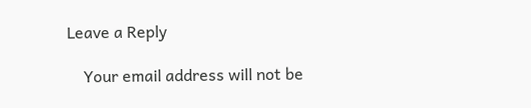Leave a Reply

    Your email address will not be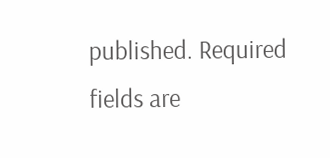published. Required fields are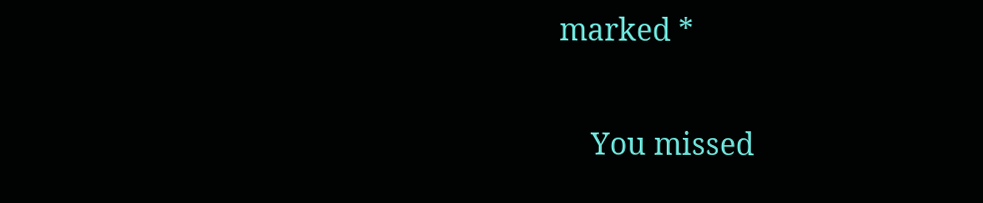marked *

    You missed